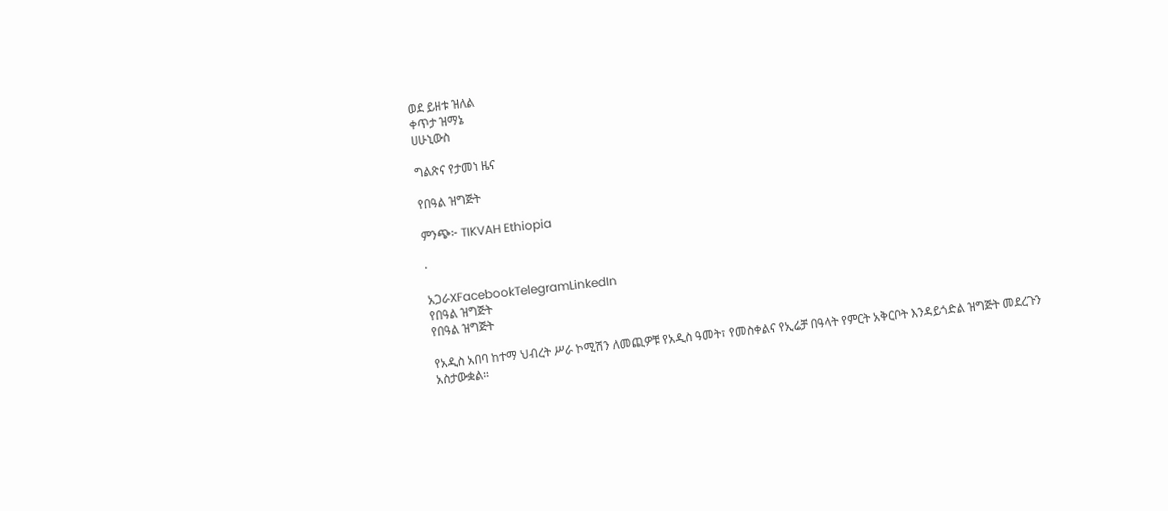ወደ ይዘቱ ዝለል
ቀጥታ ዝማኔ
ሀሁኒውስ

ግልጽና የታመነ ዜና

የበዓል ዝግጅት

ምንጭ፦ TIKVAH Ethiopia

·

አጋራXFacebookTelegramLinkedIn
የበዓል ዝግጅት
የበዓል ዝግጅት

የአዲስ አበባ ከተማ ህብረት ሥራ ኮሚሽን ለመጪዎቹ የአዲስ ዓመት፣ የመስቀልና የኢሬቻ በዓላት የምርት አቅርቦት እንዳይጎድል ዝግጅት መደረጉን አስታውቋል።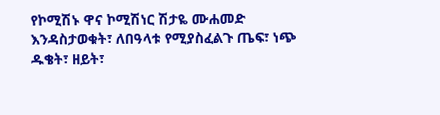የኮሚሽኑ ዋና ኮሚሽነር ሽታዬ ሙሐመድ እንዳስታወቁት፣ ለበዓላቱ የሚያስፈልጉ ጤፍ፣ ነጭ ዱቄት፣ ዘይት፣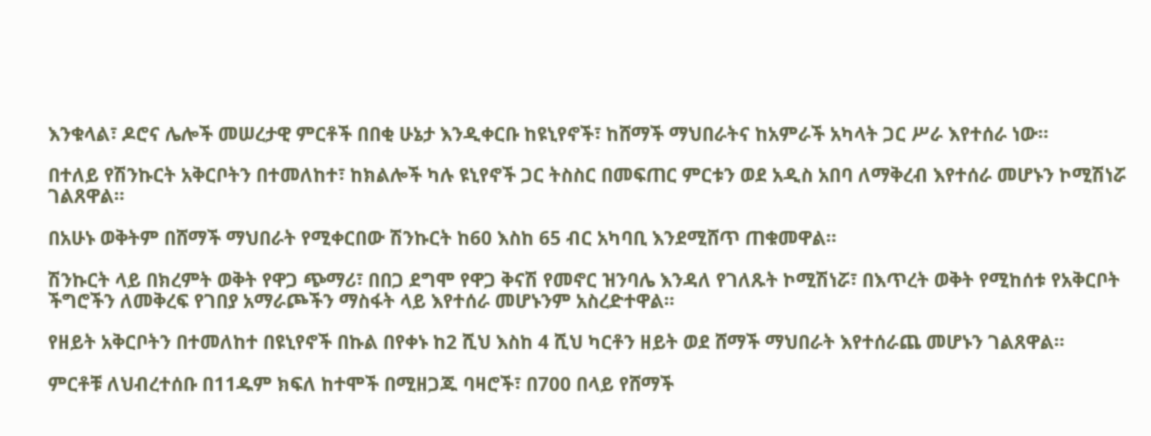እንቁላል፣ ዶሮና ሌሎች መሠረታዊ ምርቶች በበቂ ሁኔታ እንዲቀርቡ ከዩኒየኖች፣ ከሸማች ማህበራትና ከአምራች አካላት ጋር ሥራ እየተሰራ ነው።

በተለይ የሽንኩርት አቅርቦትን በተመለከተ፣ ከክልሎች ካሉ ዩኒየኖች ጋር ትስስር በመፍጠር ምርቱን ወደ አዲስ አበባ ለማቅረብ እየተሰራ መሆኑን ኮሚሽነሯ ገልጸዋል።

በአሁኑ ወቅትም በሸማች ማህበራት የሚቀርበው ሽንኩርት ከ60 እስከ 65 ብር አካባቢ እንደሚሸጥ ጠቁመዋል።

ሽንኩርት ላይ በክረምት ወቅት የዋጋ ጭማሪ፣ በበጋ ደግሞ የዋጋ ቅናሽ የመኖር ዝንባሌ እንዳለ የገለጹት ኮሚሽነሯ፣ በእጥረት ወቅት የሚከሰቱ የአቅርቦት ችግሮችን ለመቅረፍ የገበያ አማራጮችን ማስፋት ላይ እየተሰራ መሆኑንም አስረድተዋል።

የዘይት አቅርቦትን በተመለከተ በዩኒየኖች በኩል በየቀኑ ከ2 ሺህ እስከ 4 ሺህ ካርቶን ዘይት ወደ ሸማች ማህበራት እየተሰራጨ መሆኑን ገልጸዋል።

ምርቶቹ ለህብረተሰቡ በ11ዱም ክፍለ ከተሞች በሚዘጋጁ ባዛሮች፣ በ700 በላይ የሸማች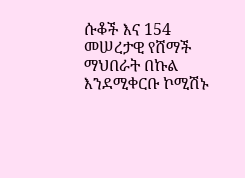ሱቆች እና 154 መሠረታዊ የሸማች ማህበራት በኩል እንደሚቀርቡ ኮሚሽኑ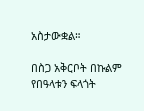አስታውቋል።

በስጋ አቅርቦት በኩልም የበዓላቱን ፍላጎት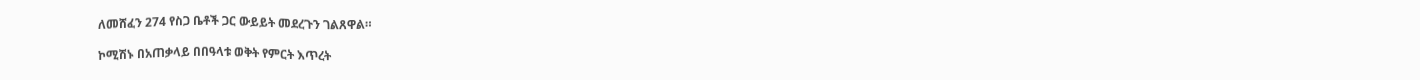ለመሸፈን 274 የስጋ ቤቶች ጋር ውይይት መደረጉን ገልጸዋል።

ኮሚሽኑ በአጠቃላይ በበዓላቱ ወቅት የምርት እጥረት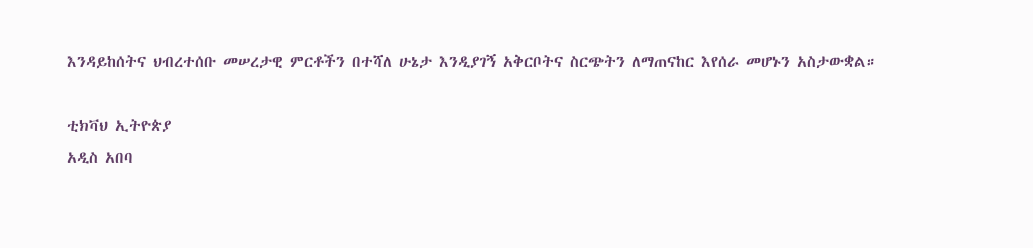እንዳይከሰትና ህብረተሰቡ መሠረታዊ ምርቶችን በተሻለ ሁኔታ እንዲያገኝ አቅርቦትና ስርጭትን ለማጠናከር እየሰራ መሆኑን አስታውቋል።

ቲክቫህ ኢትዮጵያ
አዲስ አበባ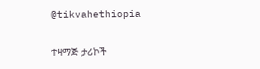@tikvahethiopia

ተዛማጅ ታሪኮች